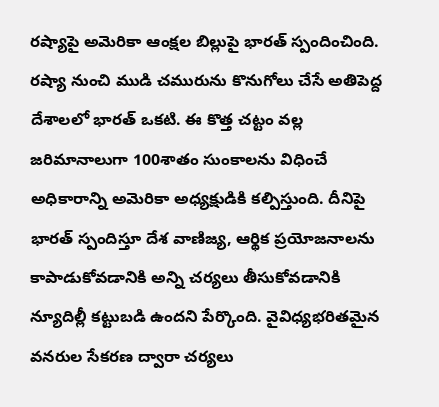రష్యాపై అమెరికా ఆంక్షల బిల్లుపై భారత్ స్పందించింది. రష్యా నుంచి ముడి చమురును కొనుగోలు చేసే అతిపెద్ద దేశాలలో భారత్ ఒకటి. ఈ కొత్త చట్టం వల్ల జరిమానాలుగా 100శాతం సుంకాలను విధించే అధికారాన్ని అమెరికా అధ్యక్షుడికి కల్పిస్తుంది. దీనిపై భారత్ స్పందిస్తూ దేశ వాణిజ్య, ఆర్థిక ప్రయోజనాలను కాపాడుకోవడానికి అన్ని చర్యలు తీసుకోవడానికి న్యూదిల్లీ కట్టుబడి ఉందని పేర్కొంది. వైవిధ్యభరితమైన వనరుల సేకరణ ద్వారా చర్యలు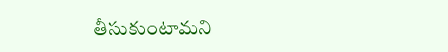తీసుకుంటామని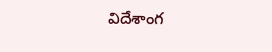విదేశాంగ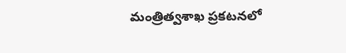మంత్రిత్వశాఖ ప్రకటనలో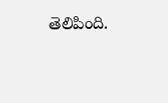తెలిపింది.